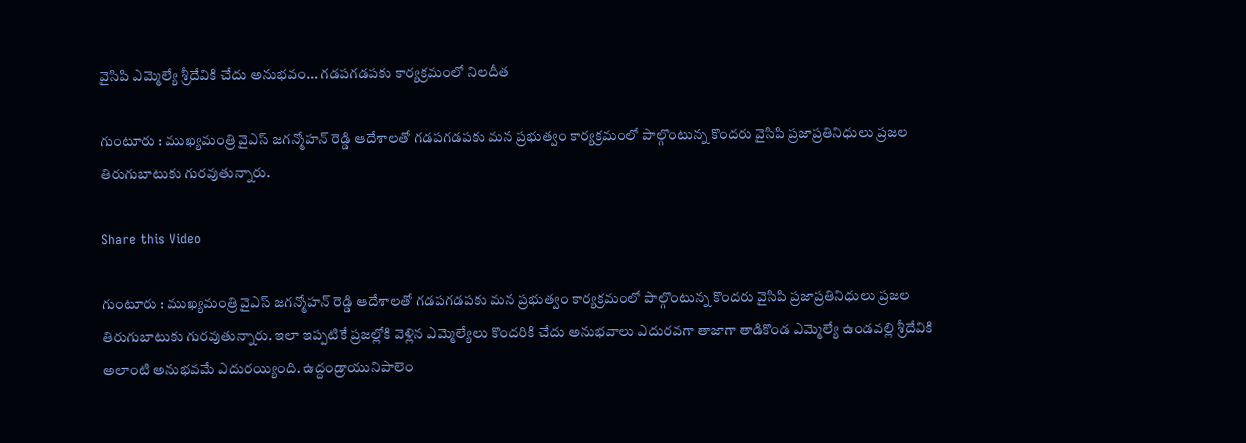వైసిపి ఎమ్మెల్యే శ్రీదేవికి చేదు అనుభవం... గడపగడపకు కార్యక్రమంలో నిలదీత

గుంటూరు : ముఖ్యమంత్రి వైఎస్ జగన్మోహన్ రెడ్డి ఆదేశాలతో గడపగడపకు మన ప్రభుత్వం కార్యక్రమంలో పాల్గొంటున్న కొందరు వైసిపి ప్రజాప్రతినిధులు ప్రజల తిరుగుబాటుకు గురవుతున్నారు.

Share this Video

గుంటూరు : ముఖ్యమంత్రి వైఎస్ జగన్మోహన్ రెడ్డి ఆదేశాలతో గడపగడపకు మన ప్రభుత్వం కార్యక్రమంలో పాల్గొంటున్న కొందరు వైసిపి ప్రజాప్రతినిధులు ప్రజల తిరుగుబాటుకు గురవుతున్నారు. ఇలా ఇప్పటికే ప్రజల్లోకి వెళ్లిన ఎమ్మెల్యేలు కొందరికి చేదు అనుభవాలు ఎదురవగా తాజాగా తాడికొండ ఎమ్మెల్యే ఉండవల్లి శ్రీదేవికి అలాంటి అనుభవమే ఎదురయ్యింది. ఉద్దండ్రాయునిపాలెం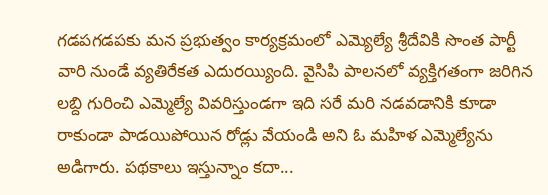గడపగడపకు మన ప్రభుత్వం కార్యక్రమంలో ఎమ్యెల్యే శ్రీదేవికి సొంత పార్టీ వారి నుండే వ్యతిరేకత ఎదురయ్యింది. వైసిపి పాలనలో వ్యక్తిగతంగా జరిగిన లబ్ది గురించి ఎమ్మెల్యే వివరిస్తుండగా ఇది సరే మరి నడవడానికి కూడా రాకుండా పాడయిపోయిన రోడ్లు వేయండి అని ఓ మహిళ ఎమ్మెల్యేను అడిగారు. పథకాలు ఇస్తున్నాం కదా...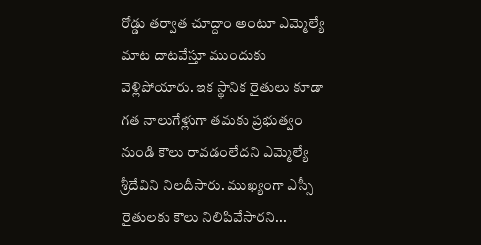రోడ్డు తర్వాత చూద్దాం అంటూ ఎమ్మెల్యే మాట దాటవేస్తూ ముందుకు వెళ్లిపోయారు. ఇక స్థానిక రైతులు కూడా గత నాలుగేళ్లుగా తమకు ప్రభుత్వం నుండి కౌలు రావడంలేదని ఎమ్మెల్యే శ్రీదేవిని నిలదీసారు. ముఖ్యంగా ఎస్సీ రైతులకు కౌలు నిలిపివేసారని...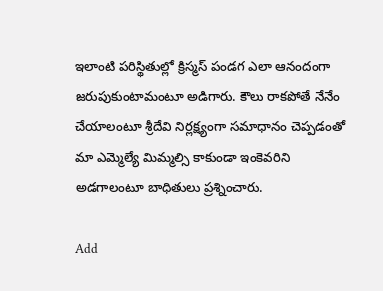ఇలాంటి పరిస్థితుల్లో క్రిస్మస్ పండగ ఎలా ఆనందంగా జరుపుకుంటామంటూ అడిగారు. కౌలు రాకపోతే నేనేం చేయాలంటూ శ్రీదేవి నిర్లక్ష్యంగా సమాధానం చెప్పడంతో మా ఎమ్మెల్యే మిమ్మల్సి కాకుండా ఇంకెవరిని అడగాలంటూ బాధితులు ప్రశ్నించారు.

Add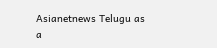Asianetnews Telugu as a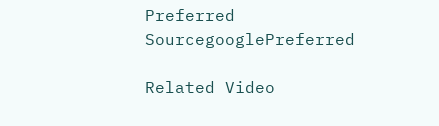Preferred SourcegooglePreferred

Related Video